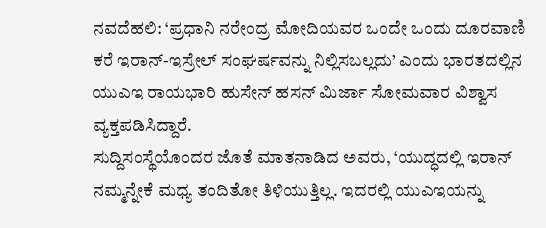ನವದೆಹಲಿ: ‘ಪ್ರಧಾನಿ ನರೇಂದ್ರ ಮೋದಿಯವರ ಒಂದೇ ಒಂದು ದೂರವಾಣಿ ಕರೆ ಇರಾನ್-ಇಸ್ರೇಲ್ ಸಂಘರ್ಷವನ್ನು ನಿಲ್ಲಿಸಬಲ್ಲದು’ ಎಂದು ಭಾರತದಲ್ಲಿನ ಯುಎಇ ರಾಯಭಾರಿ ಹುಸೇನ್ ಹಸನ್ ಮಿರ್ಜಾ ಸೋಮವಾರ ವಿಶ್ವಾಸ ವ್ಯಕ್ತಪಡಿಸಿದ್ದಾರೆ.
ಸುದ್ದಿಸಂಸ್ಥೆಯೊಂದರ ಜೊತೆ ಮಾತನಾಡಿದ ಅವರು, ‘ಯುದ್ಧದಲ್ಲಿ ಇರಾನ್ ನಮ್ಮನ್ನೇಕೆ ಮಧ್ಯ ತಂದಿತೋ ತಿಳಿಯುತ್ತಿಲ್ಲ. ಇದರಲ್ಲಿ ಯುಎಇಯನ್ನು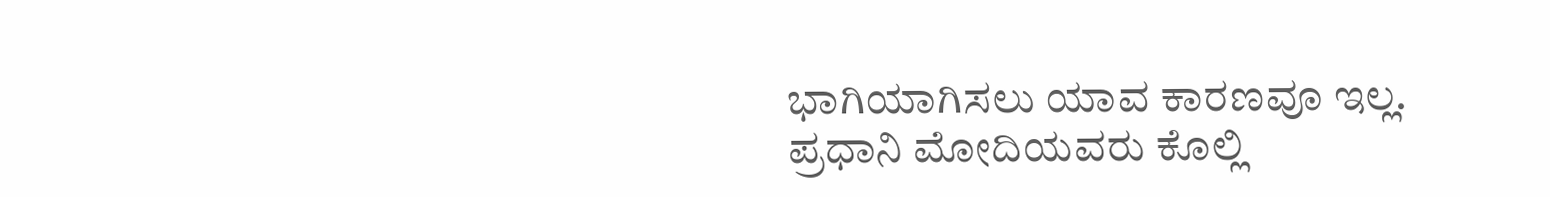ಭಾಗಿಯಾಗಿಸಲು ಯಾವ ಕಾರಣವೂ ಇಲ್ಲ. ಪ್ರಧಾನಿ ಮೋದಿಯವರು ಕೊಲ್ಲಿ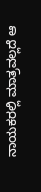ನಾಯಕರಲ್ಲಿ ಮಾತ್ರವಲ್ಲದೆ ಆ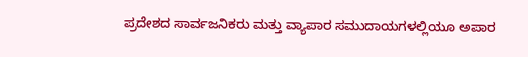ಪ್ರದೇಶದ ಸಾರ್ವಜನಿಕರು ಮತ್ತು ವ್ಯಾಪಾರ ಸಮುದಾಯಗಳಲ್ಲಿಯೂ ಅಪಾರ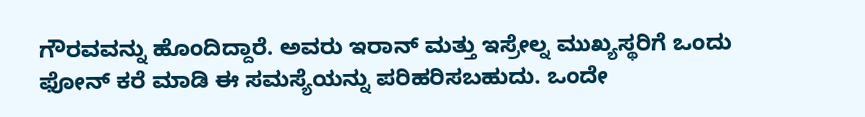ಗೌರವವನ್ನು ಹೊಂದಿದ್ದಾರೆ. ಅವರು ಇರಾನ್ ಮತ್ತು ಇಸ್ರೇಲ್ನ ಮುಖ್ಯಸ್ಥರಿಗೆ ಒಂದು ಫೋನ್ ಕರೆ ಮಾಡಿ ಈ ಸಮಸ್ಯೆಯನ್ನು ಪರಿಹರಿಸಬಹುದು. ಒಂದೇ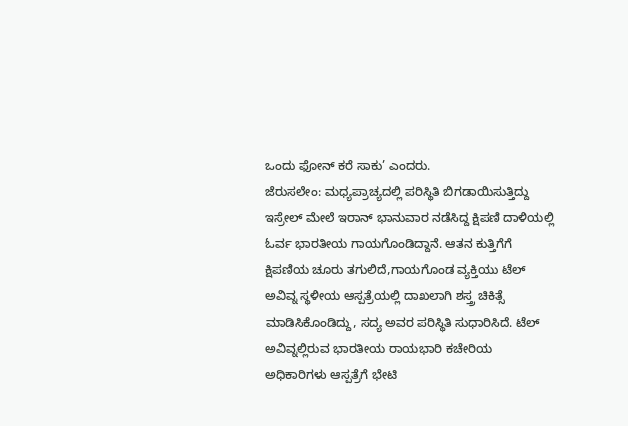ಒಂದು ಫೋನ್ ಕರೆ ಸಾಕು’ ಎಂದರು.
ಜೆರುಸಲೇಂ: ಮಧ್ಯಪ್ರಾಚ್ಯದಲ್ಲಿ ಪರಿಸ್ಥಿತಿ ಬಿಗಡಾಯಿಸುತ್ತಿದ್ದು ಇಸ್ರೇಲ್ ಮೇಲೆ ಇರಾನ್ ಭಾನುವಾರ ನಡೆಸಿದ್ದ ಕ್ಷಿಪಣಿ ದಾಳಿಯಲ್ಲಿ ಓರ್ವ ಭಾರತೀಯ ಗಾಯಗೊಂಡಿದ್ದಾನೆ. ಆತನ ಕುತ್ತಿಗೆಗೆ ಕ್ಷಿಪಣಿಯ ಚೂರು ತಗುಲಿದೆ,ಗಾಯಗೊಂಡ ವ್ಯಕ್ತಿಯು ಟೆಲ್ ಅವಿವ್ನ ಸ್ಥಳೀಯ ಆಸ್ಪತ್ರೆಯಲ್ಲಿ ದಾಖಲಾಗಿ ಶಸ್ತ್ರ ಚಿಕಿತ್ಸೆ ಮಾಡಿಸಿಕೊಂಡಿದ್ದು, ಸದ್ಯ ಅವರ ಪರಿಸ್ಥಿತಿ ಸುಧಾರಿಸಿದೆ. ಟೆಲ್ ಅವಿವ್ನಲ್ಲಿರುವ ಭಾರತೀಯ ರಾಯಭಾರಿ ಕಚೇರಿಯ ಅಧಿಕಾರಿಗಳು ಆಸ್ಪತ್ರೆಗೆ ಭೇಟಿ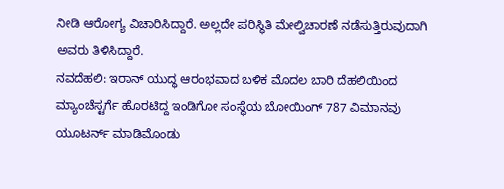ನೀಡಿ ಆರೋಗ್ಯ ವಿಚಾರಿಸಿದ್ದಾರೆ. ಅಲ್ಲದೇ ಪರಿಸ್ಥಿತಿ ಮೇಲ್ವಿಚಾರಣೆ ನಡೆಸುತ್ತಿರುವುದಾಗಿ ಅವರು ತಿಳಿಸಿದ್ದಾರೆ.
ನವದೆಹಲಿ: ಇರಾನ್ ಯುದ್ಧ ಆರಂಭವಾದ ಬಳಿಕ ಮೊದಲ ಬಾರಿ ದೆಹಲಿಯಿಂದ ಮ್ಯಾಂಚೆಸ್ಟರ್ಗೆ ಹೊರಟಿದ್ದ ಇಂಡಿಗೋ ಸಂಸ್ಥೆಯ ಬೋಯಿಂಗ್ 787 ವಿಮಾನವು ಯೂಟರ್ನ್ ಮಾಡಿಮೊಂಡು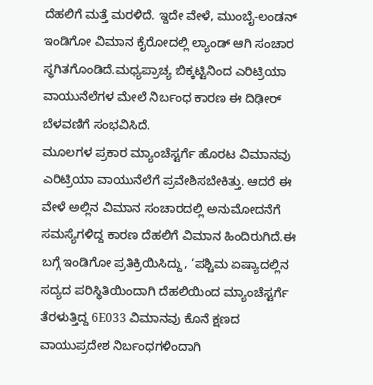ದೆಹಲಿಗೆ ಮತ್ತೆ ಮರಳಿದೆ. ಇ್ದದೇ ವೇಳೆ, ಮುಂಬೈ-ಲಂಡನ್ ಇಂಡಿಗೋ ವಿಮಾನ ಕೈರೋದಲ್ಲಿ ಲ್ಯಾಂಡ್ ಆಗಿ ಸಂಚಾರ ಸ್ಥಗಿತಗೊಂಡಿದೆ.ಮಧ್ಯಪ್ರಾಚ್ಯ ಬಿಕ್ಕಟ್ಟಿನಿಂದ ಎರಿಟ್ರಿಯಾ ವಾಯುನೆಲೆಗಳ ಮೇಲೆ ನಿರ್ಬಂಧ ಕಾರಣ ಈ ದಿಢೀರ್ ಬೆಳವಣಿಗೆ ಸಂಭವಿಸಿದೆ.
ಮೂಲಗಳ ಪ್ರಕಾರ ಮ್ಯಾಂಚೆಸ್ಟರ್ಗೆ ಹೊರಟ ವಿಮಾನವು ಎರಿಟ್ರಿಯಾ ವಾಯುನೆಲೆಗೆ ಪ್ರವೇಶಿಸಬೇಕಿತ್ತು. ಆದರೆ ಈ ವೇಳೆ ಅಲ್ಲಿನ ವಿಮಾನ ಸಂಚಾರದಲ್ಲಿ ಅನುಮೋದನೆಗೆ ಸಮಸ್ಯೆಗಳಿದ್ದ ಕಾರಣ ದೆಹಲಿಗೆ ವಿಮಾನ ಹಿಂದಿರುಗಿದೆ.ಈ ಬಗ್ಗೆ ಇಂಡಿಗೋ ಪ್ರತಿಕ್ರಿಯಿಸಿದ್ದು, ‘ಪಶ್ಚಿಮ ಏಷ್ಯಾದಲ್ಲಿನ ಸದ್ಯದ ಪರಿಸ್ಥಿತಿಯಿಂದಾಗಿ ದೆಹಲಿಯಿಂದ ಮ್ಯಾಂಚೆಸ್ಟರ್ಗೆ ತೆರಳುತ್ತಿದ್ದ 6E033 ವಿಮಾನವು ಕೊನೆ ಕ್ಷಣದ ವಾಯುಪ್ರದೇಶ ನಿರ್ಬಂಧಗಳಿಂದಾಗಿ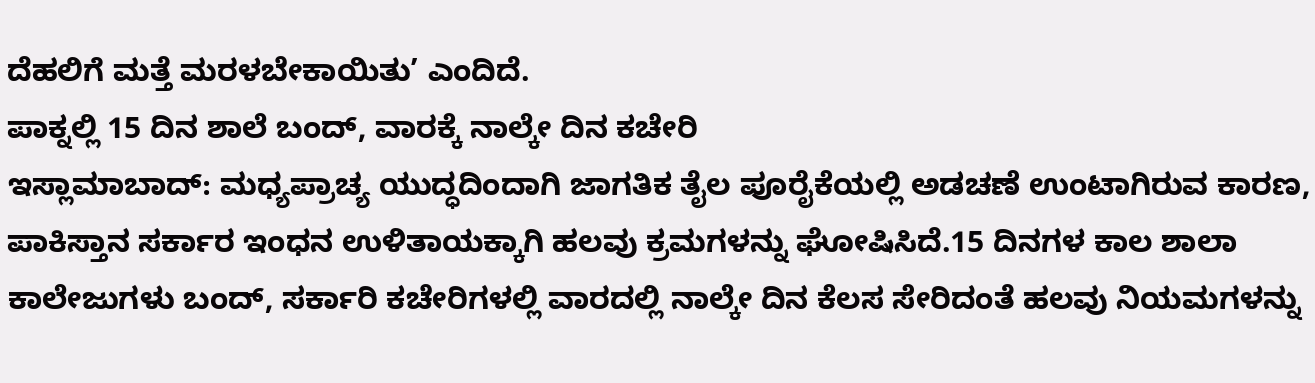ದೆಹಲಿಗೆ ಮತ್ತೆ ಮರಳಬೇಕಾಯಿತು’ ಎಂದಿದೆ.
ಪಾಕ್ನಲ್ಲಿ 15 ದಿನ ಶಾಲೆ ಬಂದ್, ವಾರಕ್ಕೆ ನಾಲ್ಕೇ ದಿನ ಕಚೇರಿ
ಇಸ್ಲಾಮಾಬಾದ್: ಮಧ್ಯಪ್ರಾಚ್ಯ ಯುದ್ಧದಿಂದಾಗಿ ಜಾಗತಿಕ ತೈಲ ಪೂರೈಕೆಯಲ್ಲಿ ಅಡಚಣೆ ಉಂಟಾಗಿರುವ ಕಾರಣ, ಪಾಕಿಸ್ತಾನ ಸರ್ಕಾರ ಇಂಧನ ಉಳಿತಾಯಕ್ಕಾಗಿ ಹಲವು ಕ್ರಮಗಳನ್ನು ಘೋಷಿಸಿದೆ.15 ದಿನಗಳ ಕಾಲ ಶಾಲಾ ಕಾಲೇಜುಗಳು ಬಂದ್, ಸರ್ಕಾರಿ ಕಚೇರಿಗಳಲ್ಲಿ ವಾರದಲ್ಲಿ ನಾಲ್ಕೇ ದಿನ ಕೆಲಸ ಸೇರಿದಂತೆ ಹಲವು ನಿಯಮಗಳನ್ನು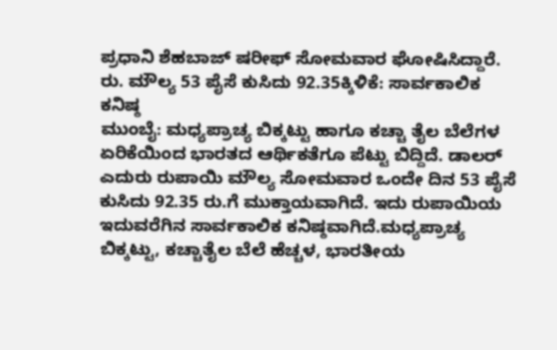ಪ್ರಧಾನಿ ಶೆಹಬಾಜ್ ಷರೀಫ್ ಸೋಮವಾರ ಘೋಷಿಸಿದ್ದಾರೆ.
ರು. ಮೌಲ್ಯ 53 ಪೈಸೆ ಕುಸಿದು 92.35ಕ್ಕಿಳಿಕೆ: ಸಾರ್ವಕಾಲಿಕ ಕನಿಷ್ಠ
ಮುಂಬೈ: ಮಧ್ಯಪ್ರಾಚ್ಯ ಬಿಕ್ಕಟ್ಟು ಹಾಗೂ ಕಚ್ಚಾ ತೈಲ ಬೆಲೆಗಳ ಏರಿಕೆಯಿಂದ ಭಾರತದ ಆರ್ಥಿಕತೆಗೂ ಪೆಟ್ಟು ಬಿದ್ದಿದೆ. ಡಾಲರ್ ಎದುರು ರುಪಾಯಿ ಮೌಲ್ಯ ಸೋಮವಾರ ಒಂದೇ ದಿನ 53 ಪೈಸೆ ಕುಸಿದು 92.35 ರು.ಗೆ ಮುಕ್ತಾಯವಾಗಿದೆ. ಇದು ರುಪಾಯಿಯ ಇದುವರೆಗಿನ ಸಾರ್ವಕಾಲಿಕ ಕನಿಷ್ಠವಾಗಿದೆ.ಮಧ್ಯಪ್ರಾಚ್ಯ ಬಿಕ್ಕಟ್ಟು, ಕಚ್ಚಾತೈಲ ಬೆಲೆ ಹೆಚ್ಚಳ, ಭಾರತೀಯ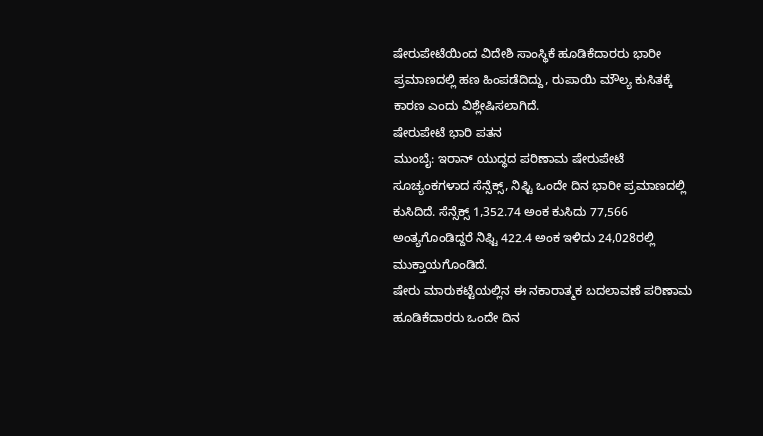ಷೇರುಪೇಟೆಯಿಂದ ವಿದೇಶಿ ಸಾಂಸ್ಥಿಕೆ ಹೂಡಿಕೆದಾರರು ಭಾರೀ ಪ್ರಮಾಣದಲ್ಲಿ ಹಣ ಹಿಂಪಡೆದಿದ್ದು, ರುಪಾಯಿ ಮೌಲ್ಯ ಕುಸಿತಕ್ಕೆ ಕಾರಣ ಎಂದು ವಿಶ್ಲೇಷಿಸಲಾಗಿದೆ.
ಷೇರುಪೇಟೆ ಭಾರಿ ಪತನ
ಮುಂಬೈ: ಇರಾನ್ ಯುದ್ಧದ ಪರಿಣಾಮ ಷೇರುಪೇಟೆ ಸೂಚ್ಯಂಕಗಳಾದ ಸೆನ್ಸೆಕ್ಸ್, ನಿಫ್ಟಿ ಒಂದೇ ದಿನ ಭಾರೀ ಪ್ರಮಾಣದಲ್ಲಿ ಕುಸಿದಿದೆ. ಸೆನ್ಸೆಕ್ಸ್ 1,352.74 ಅಂಕ ಕುಸಿದು 77,566 ಅಂತ್ಯಗೊಂಡಿದ್ದರೆ ನಿಫ್ಟಿ 422.4 ಅಂಕ ಇಳಿದು 24,028ರಲ್ಲಿ ಮುಕ್ತಾಯಗೊಂಡಿದೆ.
ಷೇರು ಮಾರುಕಟ್ಟೆಯಲ್ಲಿನ ಈ ನಕಾರಾತ್ಮಕ ಬದಲಾವಣೆ ಪರಿಣಾಮ ಹೂಡಿಕೆದಾರರು ಒಂದೇ ದಿನ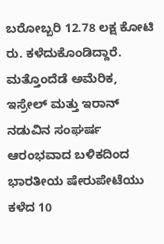ಬರೋಬ್ಬರಿ 12.78 ಲಕ್ಷ ಕೋಟಿ ರು. ಕಳೆದುಕೊಂಡಿದ್ದಾರೆ. ಮತ್ತೊಂದೆಡೆ ಅಮೆರಿಕ, ಇಸ್ರೇಲ್ ಮತ್ತು ಇರಾನ್ ನಡುವಿನ ಸಂಘರ್ಷ ಆರಂಭವಾದ ಬಳಿಕದಿಂದ ಭಾರತೀಯ ಷೇರುಪೇಟೆಯು ಕಳೆದ 10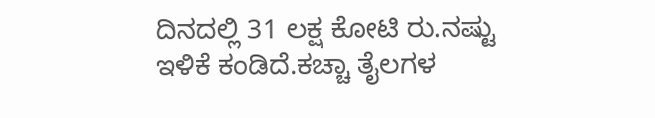ದಿನದಲ್ಲಿ 31 ಲಕ್ಷ ಕೋಟಿ ರು.ನಷ್ಟು ಇಳಿಕೆ ಕಂಡಿದೆ.ಕಚ್ಚಾ ತೈಲಗಳ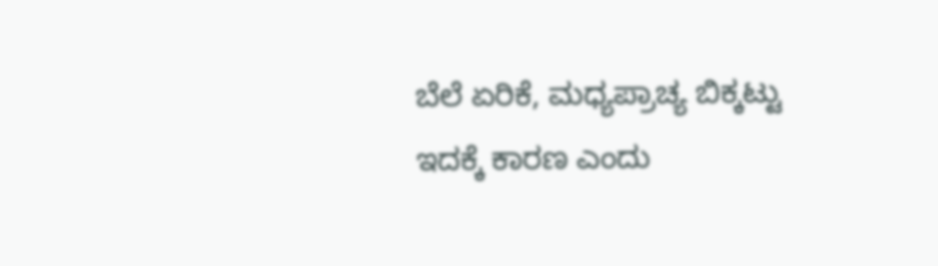ಬೆಲೆ ಏರಿಕೆ, ಮಧ್ಯಪ್ರಾಚ್ಯ ಬಿಕ್ಕಟ್ಟು ಇದಕ್ಕೆ ಕಾರಣ ಎಂದು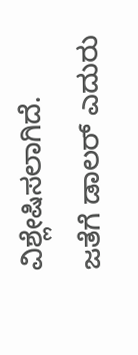ವಿಶ್ಲೇಷಿಸಲಾಗಿದೆ. ಜತೆಗೆ ಡಾಲರ್ ಎದುರು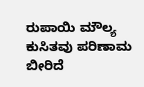ರುಪಾಯಿ ಮೌಲ್ಯ ಕುಸಿತವು ಪರಿಣಾಮ ಬೀರಿದೆ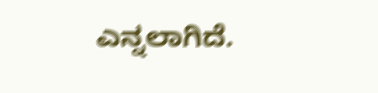ಎನ್ನಲಾಗಿದೆ.